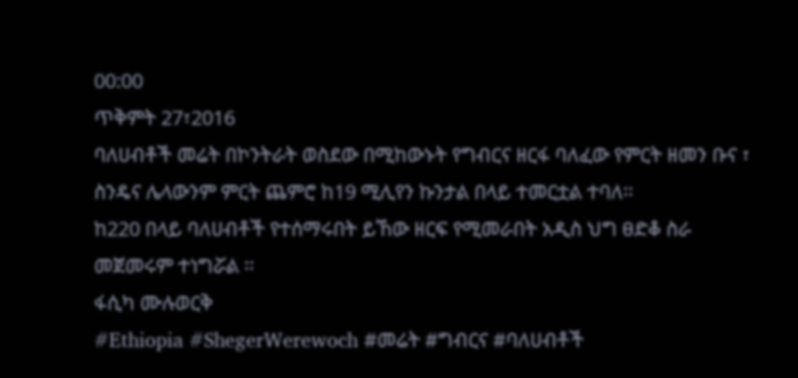00:00
ጥቅምት 27፣2016
ባለሀብቶች መሬት በኮንትራት ወስደው በሚከውኑት የግብርና ዘርፋ ባለፈው የምርት ዘመን ቡና ፣ ስንዴና ሌላውንም ምርት ጨምሮ ከ19 ሚሊየን ኩንታል በላይ ተመርቷል ተባለ፡፡
ከ220 በላይ ባለሀብቶች የተሰማሩበት ይኸው ዘርፍ የሚመራበት አዲስ ህግ ፀድቆ ስራ መጀመሩም ተነግሯል ፡፡
ፋሲካ ሙሉወርቅ
#Ethiopia #ShegerWerewoch #መሬት #ግብርና #ባለሀብቶች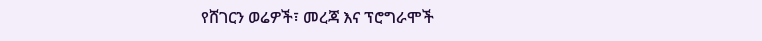የሸገርን ወሬዎች፣ መረጃ እና ፕሮግራሞች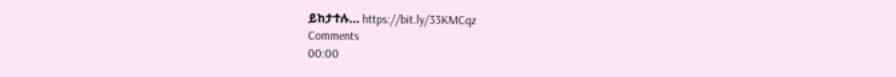ይከታተሉ… https://bit.ly/33KMCqz
Comments
00:00